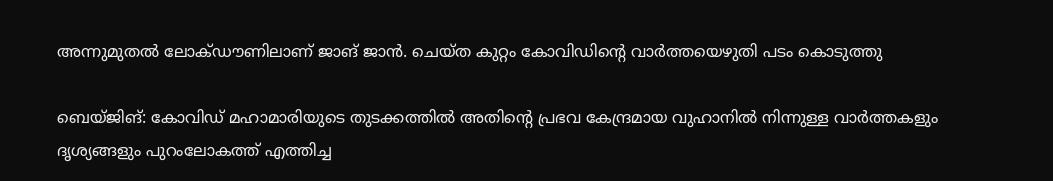അന്നുമുതല്‍ ലോക്ഡൗണിലാണ് ജാങ് ജാന്‍. ചെയ്ത കുറ്റം കോവിഡിന്റെ വാര്‍ത്തയെഴുതി പടം കൊടുത്തു

ബെയ്ജിങ്: കോവിഡ് മഹാമാരിയുടെ തുടക്കത്തില്‍ അതിന്റെ പ്രഭവ കേന്ദ്രമായ വുഹാനില്‍ നിന്നുള്ള വാര്‍ത്തകളും ദൃശ്യങ്ങളും പുറംലോകത്ത് എത്തിച്ച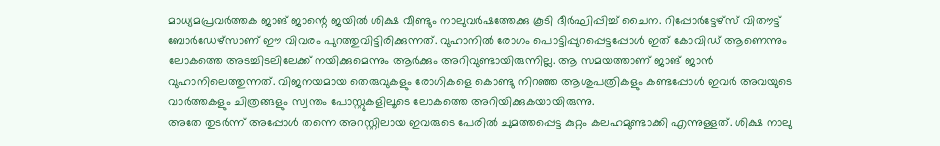മാധ്യമപ്രവര്‍ത്തക ജാങ് ജാന്റെ ജയില്‍ ശിക്ഷ വീണ്ടും നാലുവര്‍ഷത്തേക്കു കൂടി ദീര്‍ഘിപ്പിച്ച് ചൈന. റിപ്പോര്‍ട്ടേഴ്‌സ് വിതൗട്ട് ബോര്‍ഡേഴ്‌സാണ് ഈ വിവരം പുറത്തുവിട്ടിരിക്കുന്നത്. വുഹാനില്‍ രോഗം പൊട്ടിപ്പുറപ്പെട്ടപ്പോള്‍ ഇത് കോവിഡ് ആണെന്നും ലോകത്തെ അടച്ചിടലിലേക്ക് നയിക്കുമെന്നും ആര്‍ക്കും അറിവുണ്ടായിരുന്നില്ല. ആ സമയത്താണ് ജാങ് ജാന്‍ വുഹാനിലെത്തുന്നത്. വിജനയമായ തെരുവുകളും രോഗികളെ കൊണ്ടു നിറഞ്ഞ ആശുപത്രികളും കണ്ടപ്പോള്‍ ഇവര്‍ അവയുടെ വാര്‍ത്തകളും ചിത്രങ്ങളും സ്വന്തം പോസ്റ്റുകളിലൂടെ ലോകത്തെ അറിയിക്കുകയായിരുന്നു.
അതേ തുടര്‍ന്ന് അപ്പോള്‍ തന്നെ അറസ്റ്റിലായ ഇവരുടെ പേരില്‍ ചുമത്തപ്പെട്ട കുറ്റം കലഹമുണ്ടാക്കി എന്നുള്ളത്. ശിക്ഷ നാലു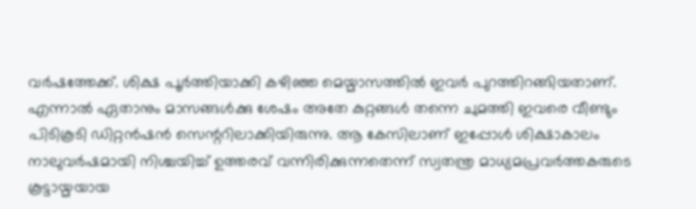വര്‍ഷത്തേക്ക്. ശിക്ഷ പൂര്‍ത്തിയാക്കി കഴിഞ്ഞ മെയ്മാസത്തില്‍ ഇവര്‍ പുറത്തിറങ്ങിയതാണ്. എന്നാല്‍ ഏതാനും മാസങ്ങള്‍ക്കു ശേഷം അതേ കുറ്റങ്ങള്‍ തന്നെ ചുമത്തി ഇവരെ വീണ്ടും പിടികൂടി ഡിറ്റന്‍ഷന്‍ സെന്ററിലാക്കിയിരുന്നു. ആ കേസിലാണ് ഇപ്പോള്‍ ശിക്ഷാകാലം നാലുവര്‍ഷമായി നിശ്ചയിച്ച് ഉത്തരവ് വന്നിരിക്കുന്നതെന്ന് സ്വതന്ത്ര മാധ്യമപ്രവര്‍ത്തകരുടെ കൂട്ടായ്മയായ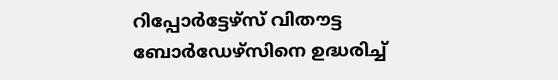റിപ്പോര്‍ട്ടേഴ്‌സ് വിതൗട്ട ബോര്‍ഡേഴ്‌സിനെ ഉദ്ധരിച്ച്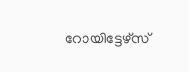റോയിട്ടേഴ്‌സ്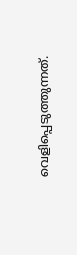വെളിപ്പെടുത്തുന്നത്.